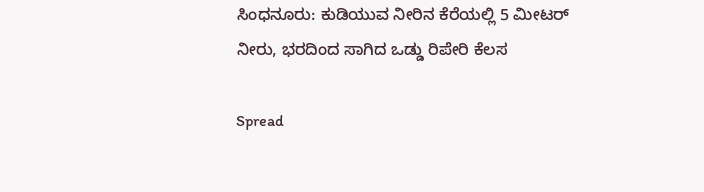ಸಿಂಧನೂರು: ಕುಡಿಯುವ ನೀರಿನ ಕೆರೆಯಲ್ಲಿ 5 ಮೀಟರ್ ನೀರು, ಭರದಿಂದ ಸಾಗಿದ ಒಡ್ಡು ರಿಪೇರಿ ಕೆಲಸ

Spread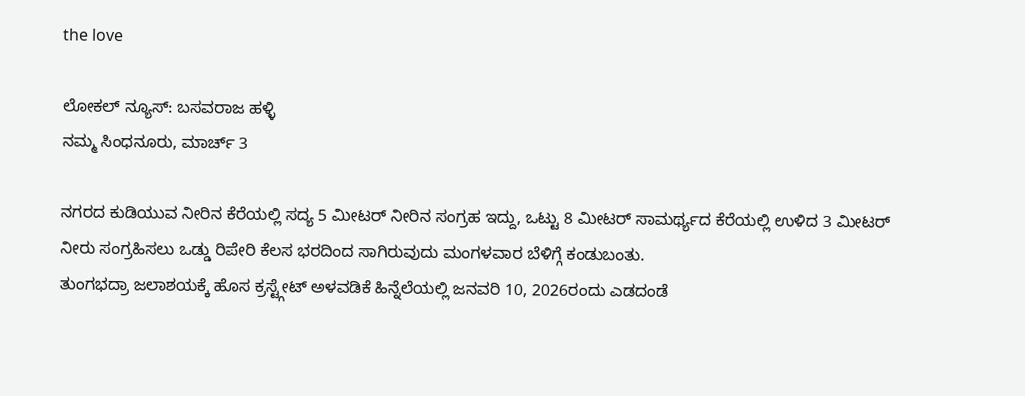the love

ಲೋಕಲ್ ನ್ಯೂಸ್: ಬಸವರಾಜ ಹಳ್ಳಿ
ನಮ್ಮ ಸಿಂಧನೂರು, ಮಾರ್ಚ್ 3

ನಗರದ ಕುಡಿಯುವ ನೀರಿನ ಕೆರೆಯಲ್ಲಿ ಸದ್ಯ 5 ಮೀಟರ್ ನೀರಿನ ಸಂಗ್ರಹ ಇದ್ದು, ಒಟ್ಟು 8 ಮೀಟರ್ ಸಾಮರ್ಥ್ಯದ ಕೆರೆಯಲ್ಲಿ ಉಳಿದ 3 ಮೀಟರ್ ನೀರು ಸಂಗ್ರಹಿಸಲು ಒಡ್ಡು ರಿಪೇರಿ ಕೆಲಸ ಭರದಿಂದ ಸಾಗಿರುವುದು ಮಂಗಳವಾರ ಬೆಳಿಗ್ಗೆ ಕಂಡುಬಂತು.
ತುಂಗಭದ್ರಾ ಜಲಾಶಯಕ್ಕೆ ಹೊಸ ಕ್ರಸ್ಟ್ಗೇಟ್ ಅಳವಡಿಕೆ ಹಿನ್ನೆಲೆಯಲ್ಲಿ ಜನವರಿ 10, 2026ರಂದು ಎಡದಂಡೆ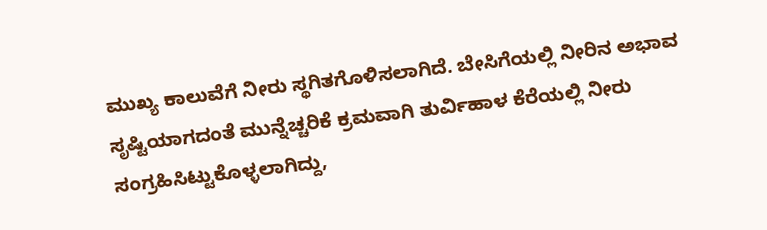ಮುಖ್ಯ ಕಾಲುವೆಗೆ ನೀರು ಸ್ಥಗಿತಗೊಳಿಸಲಾಗಿದೆ. ಬೇಸಿಗೆಯಲ್ಲಿ ನೀರಿನ ಅಭಾವ ಸೃಷ್ಟಿಯಾಗದಂತೆ ಮುನ್ನೆಚ್ಚರಿಕೆ ಕ್ರಮವಾಗಿ ತುರ್ವಿಹಾಳ ಕೆರೆಯಲ್ಲಿ ನೀರು ಸಂಗ್ರಹಿಸಿಟ್ಟುಕೊಳ್ಳಲಾಗಿದ್ದು,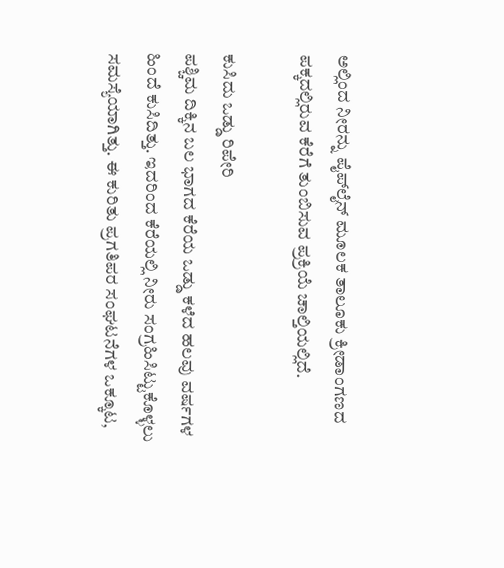ಅಲ್ಲಿಂದ ನೀರನ್ನು ಪೈಪ್‌ಲೈನ್ ಮೂಲಕ ತಾಲೂಕು ಕ್ರೀಡಾಂಗಣದ ಪಕ್ಕದಲ್ಲಿರುವ ಕೆರೆಗೆ ತುಂಬಿಸುವ ಪ್ರಕ್ರಿಯೆ ಚಾಲ್ತಿಯಲ್ಲಿದೆ.

ಕುಸಿದು ಒಡ್ಡು ರಿಪೇರಿ
ಪಶ್ಚಿಮ ದಿಕ್ಕಿನ ಬಲ ಭಾಗದ ಕೆರೆಯ ಒಡ್ಡು ಕಳೆದ ಹಲವು ವರ್ಷಗಳ ಹಿಂದೆ ಕುಸಿದಿತ್ತು. ಇದರಿಂದ ಕೆರೆಯಲ್ಲಿ ನೀರು ಸಂಗ್ರಹಿಸಿಟ್ಟುಕೊಳ್ಳಲು ಸಮಸ್ಯೆಯಾಗಿತ್ತು. ಈ ಕುರಿತು ಪ್ರಗತಿಪರ ಸಂಘಟನೆಗಳ ಒಕ್ಕೂಟ,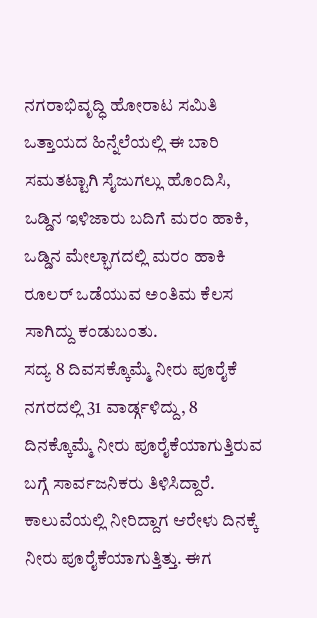ನಗರಾಭಿವೃದ್ಧಿ ಹೋರಾಟ ಸಮಿತಿ ಒತ್ತಾಯದ ಹಿನ್ನೆಲೆಯಲ್ಲಿ ಈ ಬಾರಿ ಸಮತಟ್ಟಾಗಿ ಸೈಜುಗಲ್ಲು ಹೊಂದಿಸಿ, ಒಡ್ಡಿನ ಇಳಿಜಾರು ಬದಿಗೆ ಮರಂ ಹಾಕಿ, ಒಡ್ಡಿನ ಮೇಲ್ಭಾಗದಲ್ಲಿ ಮರಂ ಹಾಕಿ ರೂಲರ್ ಒಡೆಯುವ ಅಂತಿಮ ಕೆಲಸ ಸಾಗಿದ್ದು ಕಂಡುಬಂತು.
ಸದ್ಯ 8 ದಿವಸಕ್ಕೊಮ್ಮೆ ನೀರು ಪೂರೈಕೆ
ನಗರದಲ್ಲಿ 31 ವಾರ್ಡ್ಗಳಿದ್ದು, 8 ದಿನಕ್ಕೊಮ್ಮೆ ನೀರು ಪೂರೈಕೆಯಾಗುತ್ತಿರುವ ಬಗ್ಗೆ ಸಾರ್ವಜನಿಕರು ತಿಳಿಸಿದ್ದಾರೆ. ಕಾಲುವೆಯಲ್ಲಿ ನೀರಿದ್ದಾಗ ಆರೇಳು ದಿನಕ್ಕೆ ನೀರು ಪೂರೈಕೆಯಾಗುತ್ತಿತ್ತು. ಈಗ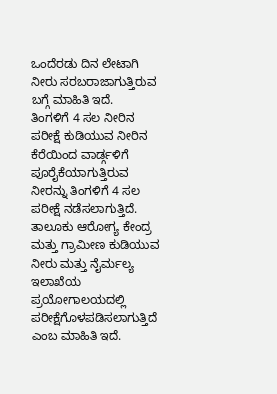ಒಂದೆರಡು ದಿನ ಲೇಟಾಗಿ ನೀರು ಸರಬರಾಜಾಗುತ್ತಿರುವ ಬಗ್ಗೆ ಮಾಹಿತಿ ಇದೆ.
ತಿಂಗಳಿಗೆ 4 ಸಲ ನೀರಿನ ಪರೀಕ್ಷೆ ಕುಡಿಯುವ ನೀರಿನ ಕೆರೆಯಿಂದ ವಾರ್ಡ್ಗಳಿಗೆ ಪೂರೈಕೆಯಾಗುತ್ತಿರುವ ನೀರನ್ನು ತಿಂಗಳಿಗೆ 4 ಸಲ ಪರೀಕ್ಷೆ ನಡೆಸಲಾಗುತ್ತಿದೆ. ತಾಲೂಕು ಆರೋಗ್ಯ ಕೇಂದ್ರ ಮತ್ತು ಗ್ರಾಮೀಣ ಕುಡಿಯುವ ನೀರು ಮತ್ತು ನೈರ್ಮಲ್ಯ ಇಲಾಖೆಯ ಪ್ರಯೋಗಾಲಯದಲ್ಲಿ ಪರೀಕ್ಷೆಗೊಳಪಡಿಸಲಾಗುತ್ತಿದೆ ಎಂಬ ಮಾಹಿತಿ ಇದೆ.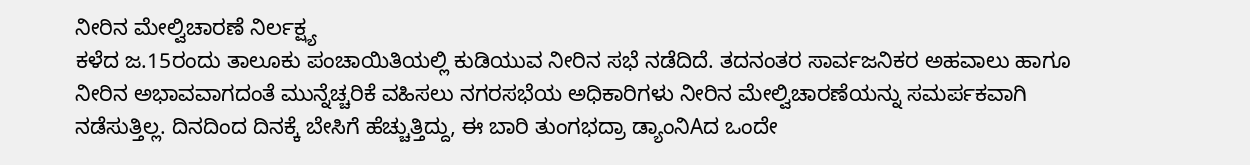ನೀರಿನ ಮೇಲ್ವಿಚಾರಣೆ ನಿರ್ಲಕ್ಷ್ಯ
ಕಳೆದ ಜ.15ರಂದು ತಾಲೂಕು ಪಂಚಾಯಿತಿಯಲ್ಲಿ ಕುಡಿಯುವ ನೀರಿನ ಸಭೆ ನಡೆದಿದೆ. ತದನಂತರ ಸಾರ್ವಜನಿಕರ ಅಹವಾಲು ಹಾಗೂ ನೀರಿನ ಅಭಾವವಾಗದಂತೆ ಮುನ್ನೆಚ್ಚರಿಕೆ ವಹಿಸಲು ನಗರಸಭೆಯ ಅಧಿಕಾರಿಗಳು ನೀರಿನ ಮೇಲ್ವಿಚಾರಣೆಯನ್ನು ಸಮರ್ಪಕವಾಗಿ ನಡೆಸುತ್ತಿಲ್ಲ. ದಿನದಿಂದ ದಿನಕ್ಕೆ ಬೇಸಿಗೆ ಹೆಚ್ಚುತ್ತಿದ್ದು, ಈ ಬಾರಿ ತುಂಗಭದ್ರಾ ಡ್ಯಾಂನಿAದ ಒಂದೇ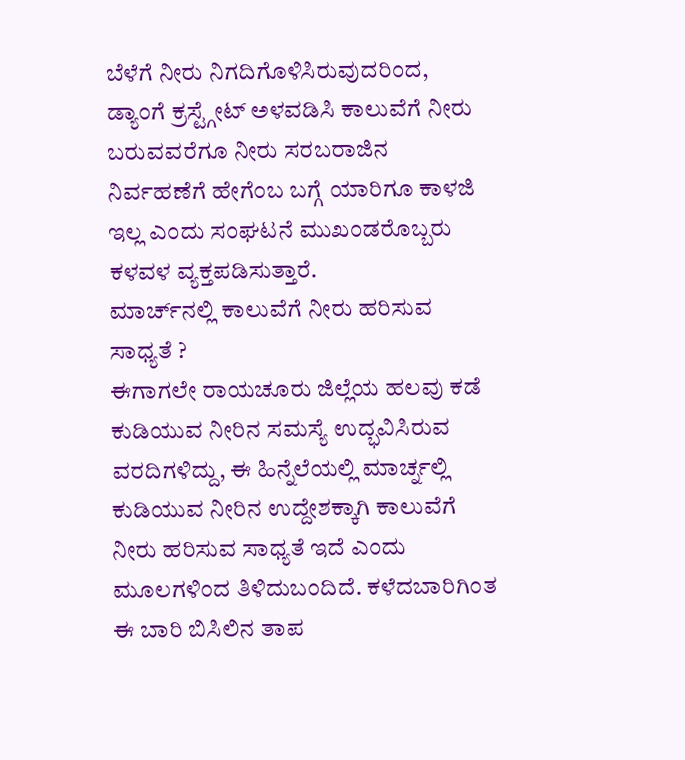ಬೆಳೆಗೆ ನೀರು ನಿಗದಿಗೊಳಿಸಿರುವುದರಿಂದ, ಡ್ಯಾಂಗೆ ಕ್ರಸ್ಟ್ಗೇಟ್ ಅಳವಡಿಸಿ ಕಾಲುವೆಗೆ ನೀರು ಬರುವವರೆಗೂ ನೀರು ಸರಬರಾಜಿನ ನಿರ್ವಹಣೆಗೆ ಹೇಗೆಂಬ ಬಗ್ಗೆ ಯಾರಿಗೂ ಕಾಳಜಿ ಇಲ್ಲ ಎಂದು ಸಂಘಟನೆ ಮುಖಂಡರೊಬ್ಬರು ಕಳವಳ ವ್ಯಕ್ತಪಡಿಸುತ್ತಾರೆ.
ಮಾರ್ಚ್‌ನಲ್ಲಿ ಕಾಲುವೆಗೆ ನೀರು ಹರಿಸುವ ಸಾಧ್ಯತೆ ?
ಈಗಾಗಲೇ ರಾಯಚೂರು ಜಿಲ್ಲೆಯ ಹಲವು ಕಡೆ ಕುಡಿಯುವ ನೀರಿನ ಸಮಸ್ಯೆ ಉದ್ಭವಿಸಿರುವ ವರದಿಗಳಿದ್ದು, ಈ ಹಿನ್ನೆಲೆಯಲ್ಲಿ ಮಾರ್ಚ್ನಲ್ಲಿ ಕುಡಿಯುವ ನೀರಿನ ಉದ್ದೇಶಕ್ಕಾಗಿ ಕಾಲುವೆಗೆ ನೀರು ಹರಿಸುವ ಸಾಧ್ಯತೆ ಇದೆ ಎಂದು ಮೂಲಗಳಿಂದ ತಿಳಿದುಬಂದಿದೆ. ಕಳೆದಬಾರಿಗಿಂತ ಈ ಬಾರಿ ಬಿಸಿಲಿನ ತಾಪ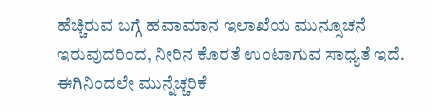ಹೆಚ್ಚಿರುವ ಬಗ್ಗೆ ಹವಾಮಾನ ಇಲಾಖೆಯ ಮುನ್ಸೂಚನೆ ಇರುವುದರಿಂದ, ನೀರಿನ ಕೊರತೆ ಉಂಟಾಗುವ ಸಾಧ್ಯತೆ ಇದೆ. ಈಗಿನಿಂದಲೇ ಮುನ್ನೆಚ್ಚರಿಕೆ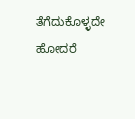ತೆಗೆದುಕೊಳ್ಳದೇ ಹೋದರೆ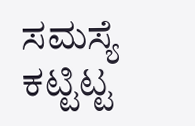ಸಮಸ್ಯೆ ಕಟ್ಟಿಟ್ಟ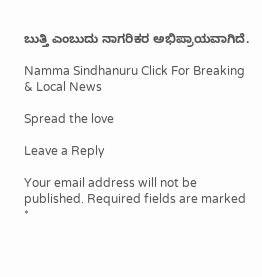ಬುತ್ತಿ ಎಂಬುದು ನಾಗರಿಕರ ಅಭಿಪ್ರಾಯವಾಗಿದೆ.

Namma Sindhanuru Click For Breaking & Local News

Spread the love

Leave a Reply

Your email address will not be published. Required fields are marked *